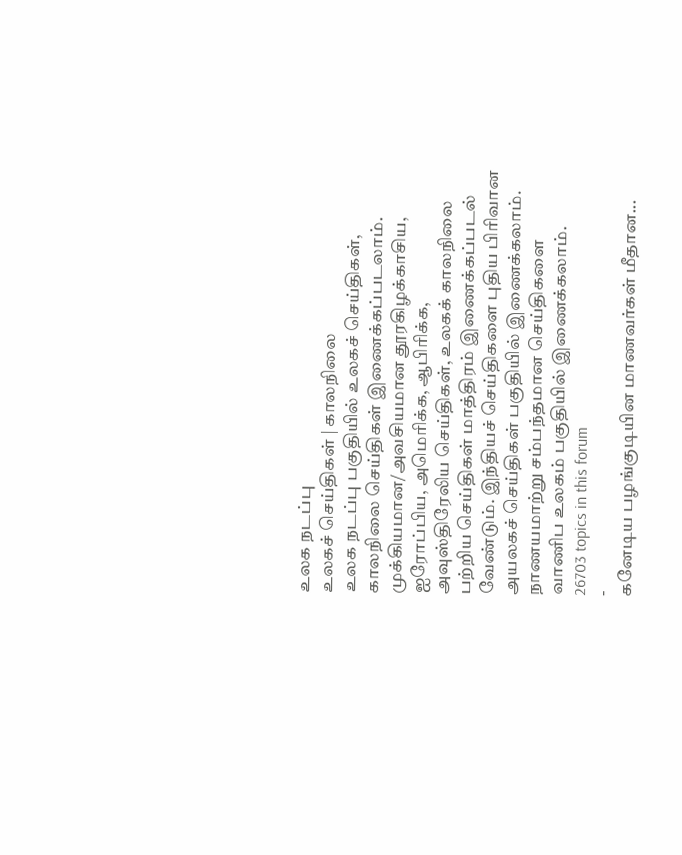உலக நடப்பு
உலகச் செய்திகள் | காலநிலை
உலக நடப்பு பகுதியில் உலகச் செய்திகள், காலநிலை செய்திகள் இணைக்கப்படலாம்.
முக்கியமான/அவசியமான தூரகிழக்காசிய, ஐரோப்பிய, அமெரிக்க, ஆபிரிக்க, அவுஸ்திரேலிய செய்திகள், உலகக் காலநிலை பற்றிய செய்திகள் மாத்திரம் இணைக்கப்படல் வேண்டும். இந்தியச் செய்திகளை புதிய பிரிவான அயலகச் செய்திகள் பகுதியில் இணைக்கலாம். நாணயமாற்று சம்பந்தமான செய்திகளை வாணிப உலகம் பகுதியில் இணைக்கலாம்.
26703 topics in this forum
-
கனேடிய பழங்குடியின மாணவர்கள் மீதான...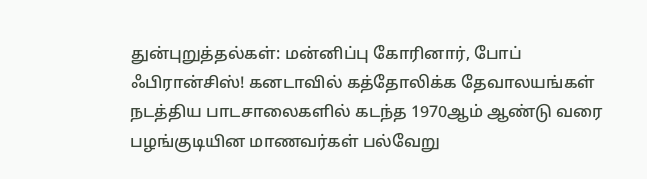துன்புறுத்தல்கள்: மன்னிப்பு கோரினார், போப் ஃபிரான்சிஸ்! கனடாவில் கத்தோலிக்க தேவாலயங்கள் நடத்திய பாடசாலைகளில் கடந்த 1970ஆம் ஆண்டு வரை பழங்குடியின மாணவர்கள் பல்வேறு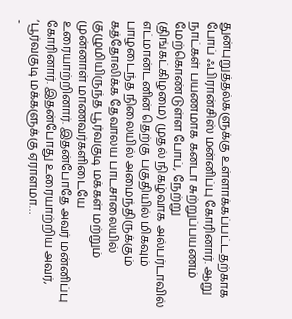துன்புறுத்தல்களுக்கு உள்ளாக்கப்பட்டதற்காக போப் ஃபிரான்சிஸ் மன்னிப்பு கோரினார். ஆறு நாட்கள் பயணமாக கனடா சுற்றுப்பயணம் மேற்கொண்டுள்ள போப், நேற்று (திங்கட்கிழமை) முதல் நிகழ்வாக அல்பர்டாவில் எட்மான்டனின் தெற்கு பகுதியில் மிகவும் பாழடைந்த நிலையில் அமைந்திருக்கும் கத்தோலிக்க தேவாலய பாடசாலையில் குழுமியிருந்த பூர்வகுடி மக்கள் மற்றும் முன்னாள் மாணவர்களிடையே உரையாற்றினார். இதன்போதே அவர் மன்னிப்பு கோரினார். இதன்போது உரையாற்றிய அவர், ‘பூர்வகுடி மக்களுக்கு ஏராளமா…
-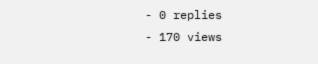- 0 replies
- 170 views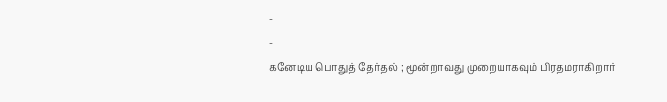-
-
கனேடிய பொதுத் தேர்தல் ; மூன்றாவது முறையாகவும் பிரதமராகிறார்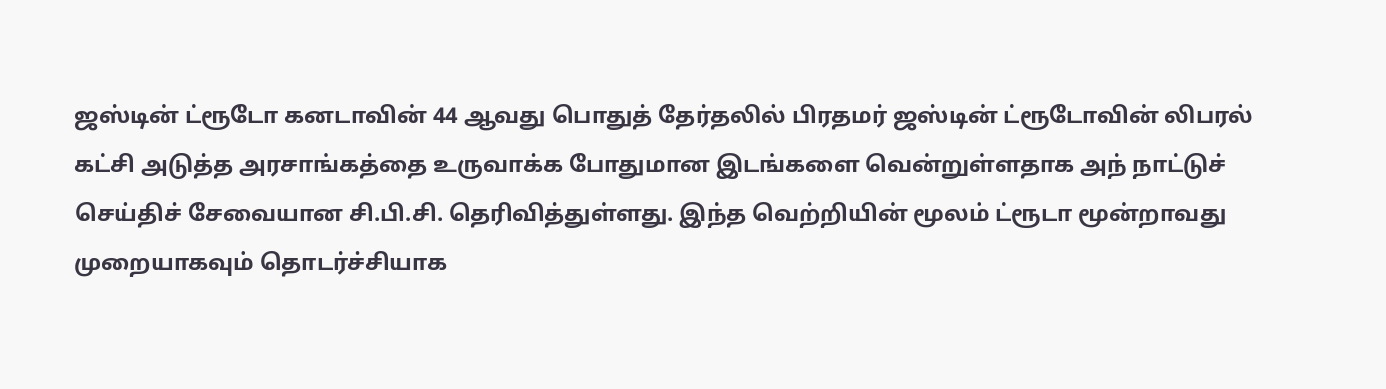ஜஸ்டின் ட்ரூடோ கனடாவின் 44 ஆவது பொதுத் தேர்தலில் பிரதமர் ஜஸ்டின் ட்ரூடோவின் லிபரல் கட்சி அடுத்த அரசாங்கத்தை உருவாக்க போதுமான இடங்களை வென்றுள்ளதாக அந் நாட்டுச் செய்திச் சேவையான சி.பி.சி. தெரிவித்துள்ளது. இந்த வெற்றியின் மூலம் ட்ரூடா மூன்றாவது முறையாகவும் தொடர்ச்சியாக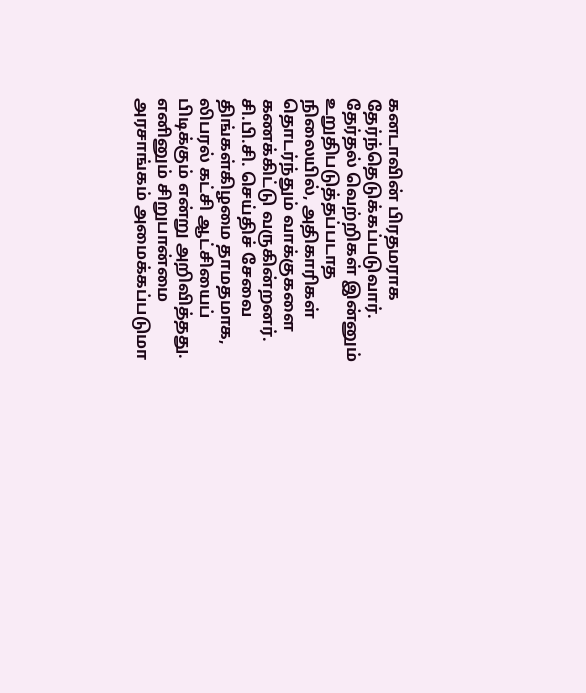கனடாவின் பிரதமராக தேர்ந்தெடுக்கப்படுவார். தேர்தல் வெற்றிகள் இன்னும் உறுதிபடுத்தப்படாத நிலையில், அதிகாரிகள் தொடர்ந்தும் வாக்குகளை கணக்கிட்டு வருகின்றனர். சி.பி.சி. செய்திச் சேவை திங்கள்கிழமை தாமதமாக, லிபரல் கட்சி ஆட்சியைப் பிடிக்கும் என்று அறிவித்தது. எனினும் சிறுபான்மை அரசாங்கம் அமைக்கப்படுமா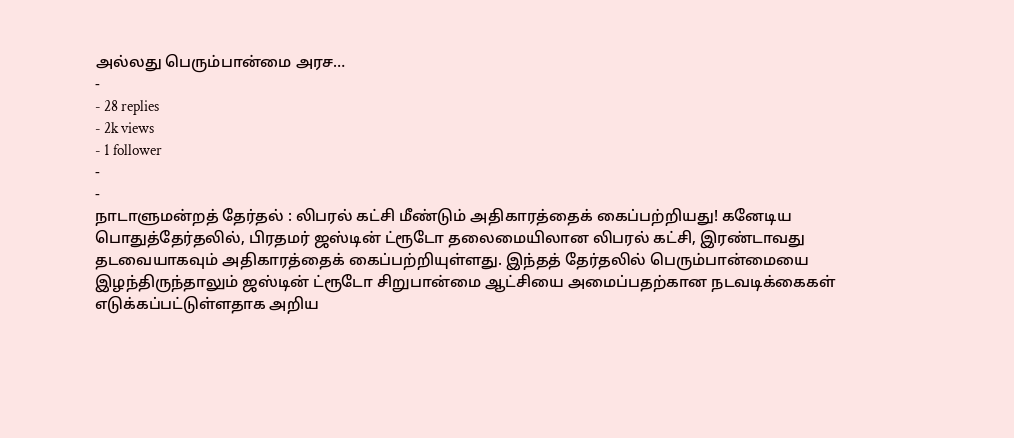அல்லது பெரும்பான்மை அரச…
-
- 28 replies
- 2k views
- 1 follower
-
-
நாடாளுமன்றத் தேர்தல் : லிபரல் கட்சி மீண்டும் அதிகாரத்தைக் கைப்பற்றியது! கனேடிய பொதுத்தேர்தலில், பிரதமர் ஜஸ்டின் ட்ரூடோ தலைமையிலான லிபரல் கட்சி, இரண்டாவது தடவையாகவும் அதிகாரத்தைக் கைப்பற்றியுள்ளது. இந்தத் தேர்தலில் பெரும்பான்மையை இழந்திருந்தாலும் ஜஸ்டின் ட்ரூடோ சிறுபான்மை ஆட்சியை அமைப்பதற்கான நடவடிக்கைகள் எடுக்கப்பட்டுள்ளதாக அறிய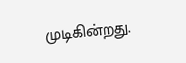முடிகின்றது.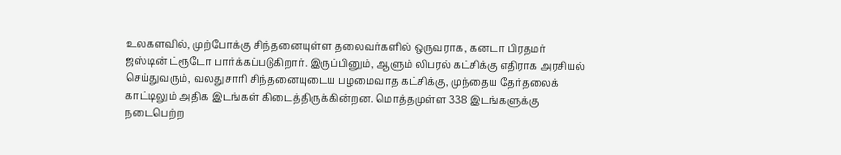உலகளவில், முற்போக்கு சிந்தனையுள்ள தலைவர்களில் ஒருவராக, கனடா பிரதமர் ஜஸ்டின் ட்ரூடோ பார்க்கப்படுகிறார். இருப்பினும், ஆளும் லிபரல் கட்சிக்கு எதிராக அரசியல் செய்துவரும், வலதுசாரி சிந்தனையுடைய பழமைவாத கட்சிக்கு, முந்தைய தேர்தலைக் காட்டிலும் அதிக இடங்கள் கிடைத்திருக்கின்றன. மொத்தமுள்ள 338 இடங்களுக்கு நடைபெற்ற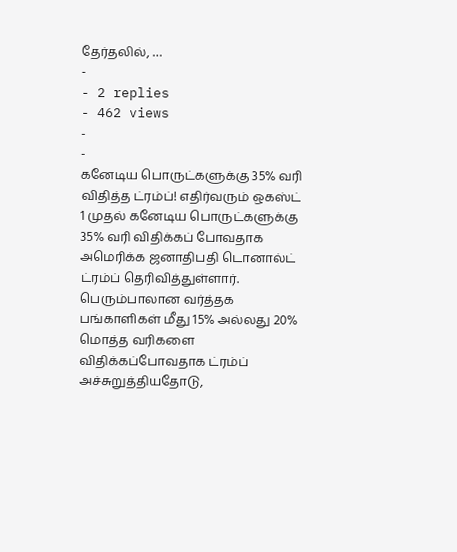தேர்தலில், …
-
- 2 replies
- 462 views
-
-
கனேடிய பொருட்களுக்கு 35% வரி விதித்த ட்ரம்ப்! எதிர்வரும் ஒகஸ்ட் 1 முதல் கனேடிய பொருட்களுக்கு 35% வரி விதிக்கப் போவதாக அமெரிக்க ஜனாதிபதி டொனால்ட் ட்ரம்ப் தெரிவித்துள்ளார். பெரும்பாலான வர்த்தக பங்காளிகள் மீது 15% அல்லது 20% மொத்த வரிகளை விதிக்கப்போவதாக ட்ரம்ப் அச்சுறுத்தியதோடு,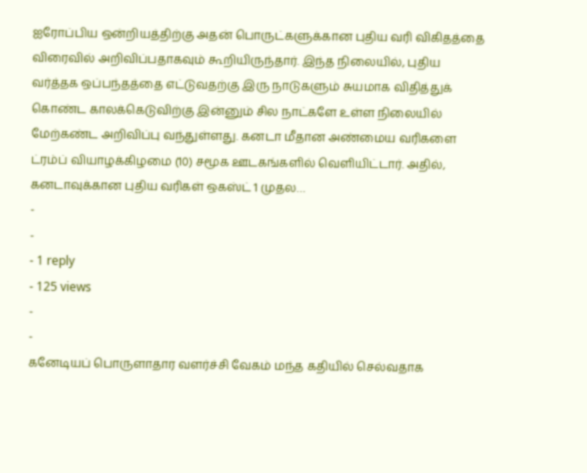ஐரோப்பிய ஒன்றியத்திற்கு அதன் பொருட்களுக்கான புதிய வரி விகிதத்தை விரைவில் அறிவிப்பதாகவும் கூறியிருந்தார். இந்த நிலையில், புதிய வர்த்தக ஒப்பந்தத்தை எட்டுவதற்கு இரு நாடுகளும் சுயமாக விதித்துக் கொண்ட காலக்கெடுவிற்கு இன்னும் சில நாட்களே உள்ள நிலையில் மேற்கண்ட அறிவிப்பு வந்துள்ளது. கனடா மீதான அண்மைய வரிகளை ட்ரம்ப் வியாழக்கிழமை (10) சமூக ஊடகங்களில் வெளியிட்டார். அதில், கனடாவுக்கான புதிய வரிகள் ஒகஸ்ட் 1 முதல…
-
-
- 1 reply
- 125 views
-
-
கனேடியப் பொருளாதார வளர்ச்சி வேகம் மந்த கதியில் செல்வதாக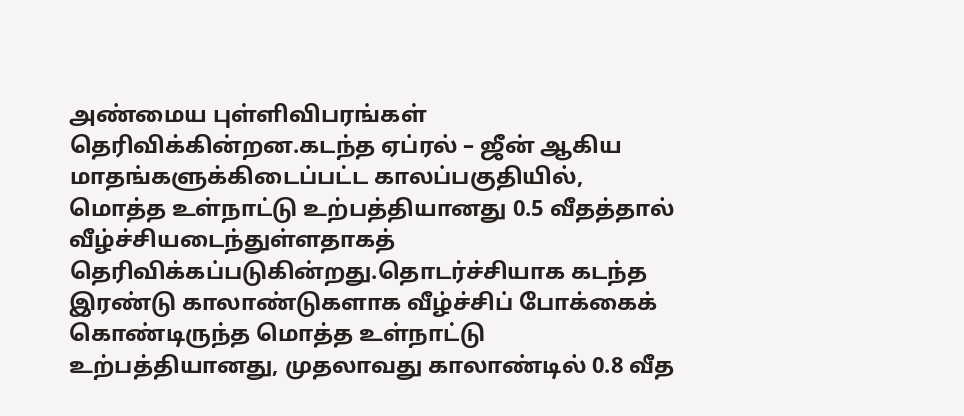அண்மைய புள்ளிவிபரங்கள் தெரிவிக்கின்றன.கடந்த ஏப்ரல் – ஜீன் ஆகிய மாதங்களுக்கிடைப்பட்ட காலப்பகுதியில், மொத்த உள்நாட்டு உற்பத்தியானது 0.5 வீதத்தால் வீழ்ச்சியடைந்துள்ளதாகத் தெரிவிக்கப்படுகின்றது.தொடர்ச்சியாக கடந்த இரண்டு காலாண்டுகளாக வீழ்ச்சிப் போக்கைக் கொண்டிருந்த மொத்த உள்நாட்டு உற்பத்தியானது, முதலாவது காலாண்டில் 0.8 வீத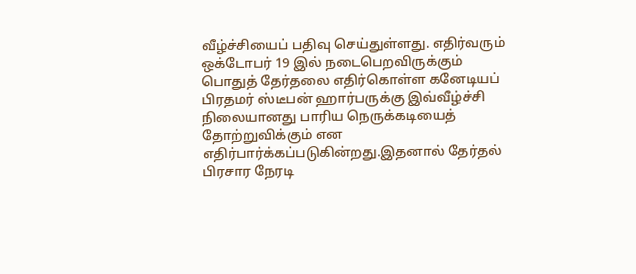வீழ்ச்சியைப் பதிவு செய்துள்ளது. எதிர்வரும் ஒக்டோபர் 19 இல் நடைபெறவிருக்கும் பொதுத் தேர்தலை எதிர்கொள்ள கனேடியப் பிரதமர் ஸ்டீபன் ஹார்பருக்கு இவ்வீழ்ச்சி நிலையானது பாரிய நெருக்கடியைத் தோற்றுவிக்கும் என எதிர்பார்க்கப்படுகின்றது.இதனால் தேர்தல் பிரசார நேரடி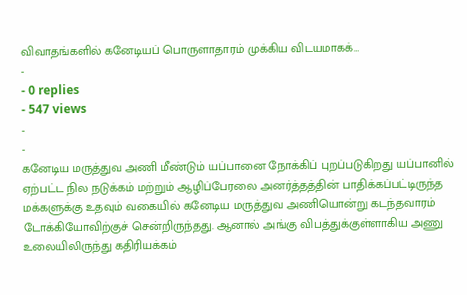விவாதங்களில் கனேடியப் பொருளாதாரம் முக்கிய விடயமாகக்…
-
- 0 replies
- 547 views
-
-
கனேடிய மருத்துவ அணி மீண்டும் யப்பானை நோக்கிப் புறப்படுகிறது யப்பானில் ஏற்பட்ட நில நடுக்கம் மற்றும் ஆழிப்பேரலை அனர்த்தத்தின் பாதிக்கப்பட்டிருந்த மக்களுக்கு உதவும் வகையில் கனேடிய மருத்துவ அணியொன்று கடந்தவாரம் டோக்கியோவிற்குச் சென்றிருந்தது. ஆனால் அங்கு விபத்துக்குள்ளாகிய அணு உலையிலிருந்து கதிரியக்கம்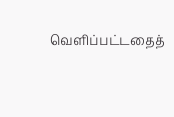வெளிப்பட்டதைத்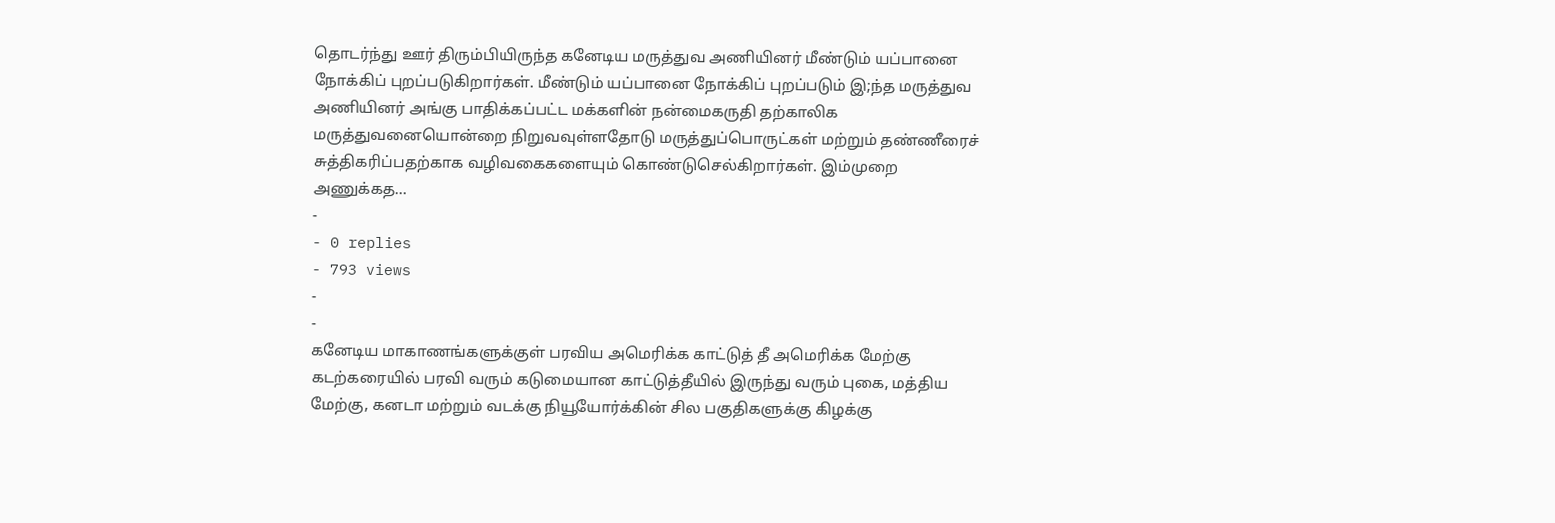தொடர்ந்து ஊர் திரும்பியிருந்த கனேடிய மருத்துவ அணியினர் மீண்டும் யப்பானை நோக்கிப் புறப்படுகிறார்கள். மீண்டும் யப்பானை நோக்கிப் புறப்படும் இ;ந்த மருத்துவ அணியினர் அங்கு பாதிக்கப்பட்ட மக்களின் நன்மைகருதி தற்காலிக மருத்துவனையொன்றை நிறுவவுள்ளதோடு மருத்துப்பொருட்கள் மற்றும் தண்ணீரைச் சுத்திகரிப்பதற்காக வழிவகைகளையும் கொண்டுசெல்கிறார்கள். இம்முறை அணுக்கத…
-
- 0 replies
- 793 views
-
-
கனேடிய மாகாணங்களுக்குள் பரவிய அமெரிக்க காட்டுத் தீ அமெரிக்க மேற்கு கடற்கரையில் பரவி வரும் கடுமையான காட்டுத்தீயில் இருந்து வரும் புகை, மத்திய மேற்கு, கனடா மற்றும் வடக்கு நியூயோர்க்கின் சில பகுதிகளுக்கு கிழக்கு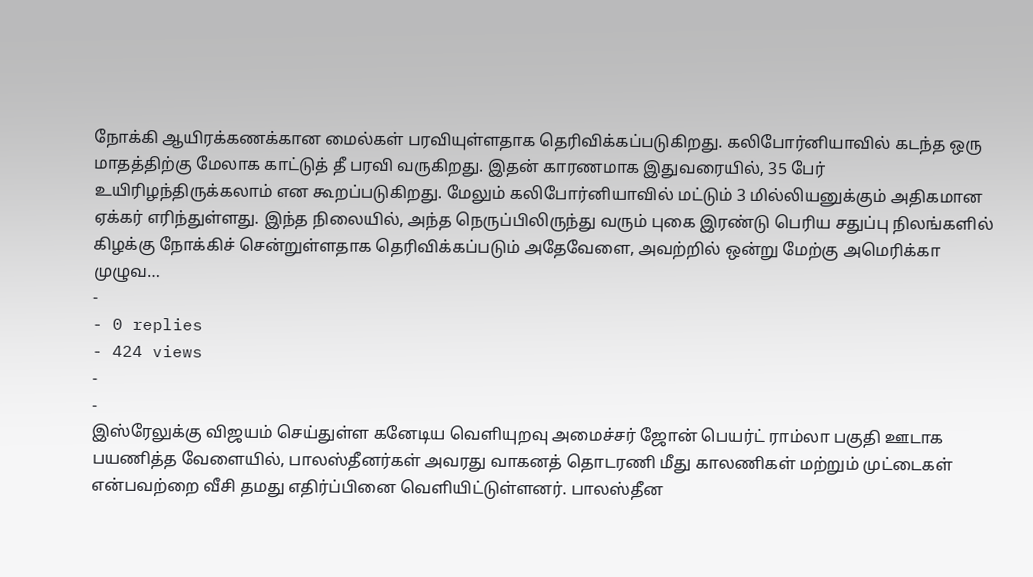நோக்கி ஆயிரக்கணக்கான மைல்கள் பரவியுள்ளதாக தெரிவிக்கப்படுகிறது. கலிபோர்னியாவில் கடந்த ஒரு மாதத்திற்கு மேலாக காட்டுத் தீ பரவி வருகிறது. இதன் காரணமாக இதுவரையில், 35 பேர் உயிரிழந்திருக்கலாம் என கூறப்படுகிறது. மேலும் கலிபோர்னியாவில் மட்டும் 3 மில்லியனுக்கும் அதிகமான ஏக்கர் எரிந்துள்ளது. இந்த நிலையில், அந்த நெருப்பிலிருந்து வரும் புகை இரண்டு பெரிய சதுப்பு நிலங்களில் கிழக்கு நோக்கிச் சென்றுள்ளதாக தெரிவிக்கப்படும் அதேவேளை, அவற்றில் ஒன்று மேற்கு அமெரிக்கா முழுவ…
-
- 0 replies
- 424 views
-
-
இஸ்ரேலுக்கு விஜயம் செய்துள்ள கனேடிய வெளியுறவு அமைச்சர் ஜோன் பெயர்ட் ராம்லா பகுதி ஊடாக பயணித்த வேளையில், பாலஸ்தீனர்கள் அவரது வாகனத் தொடரணி மீது காலணிகள் மற்றும் முட்டைகள் என்பவற்றை வீசி தமது எதிர்ப்பினை வெளியிட்டுள்ளனர். பாலஸ்தீன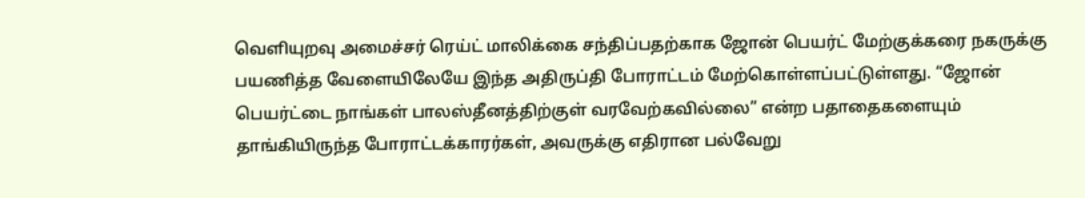வெளியுறவு அமைச்சர் ரெய்ட் மாலிக்கை சந்திப்பதற்காக ஜோன் பெயர்ட் மேற்குக்கரை நகருக்கு பயணித்த வேளையிலேயே இந்த அதிருப்தி போராட்டம் மேற்கொள்ளப்பட்டுள்ளது. “ஜோன் பெயர்ட்டை நாங்கள் பாலஸ்தீனத்திற்குள் வரவேற்கவில்லை” என்ற பதாதைகளையும் தாங்கியிருந்த போராட்டக்காரர்கள், அவருக்கு எதிரான பல்வேறு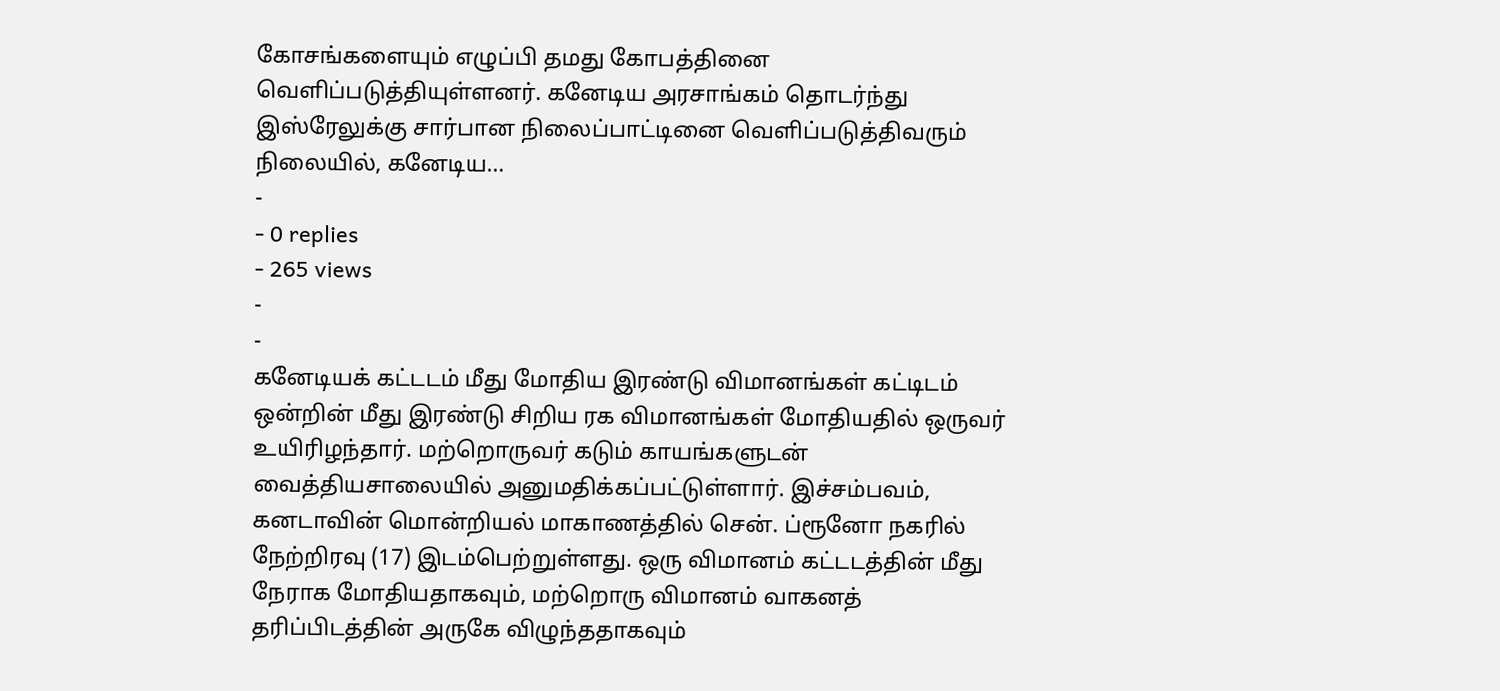கோசங்களையும் எழுப்பி தமது கோபத்தினை வெளிப்படுத்தியுள்ளனர். கனேடிய அரசாங்கம் தொடர்ந்து இஸ்ரேலுக்கு சார்பான நிலைப்பாட்டினை வெளிப்படுத்திவரும் நிலையில், கனேடிய…
-
- 0 replies
- 265 views
-
-
கனேடியக் கட்டடம் மீது மோதிய இரண்டு விமானங்கள் கட்டிடம் ஒன்றின் மீது இரண்டு சிறிய ரக விமானங்கள் மோதியதில் ஒருவர் உயிரிழந்தார். மற்றொருவர் கடும் காயங்களுடன் வைத்தியசாலையில் அனுமதிக்கப்பட்டுள்ளார். இச்சம்பவம், கனடாவின் மொன்றியல் மாகாணத்தில் சென். ப்ரூனோ நகரில் நேற்றிரவு (17) இடம்பெற்றுள்ளது. ஒரு விமானம் கட்டடத்தின் மீது நேராக மோதியதாகவும், மற்றொரு விமானம் வாகனத் தரிப்பிடத்தின் அருகே விழுந்ததாகவும்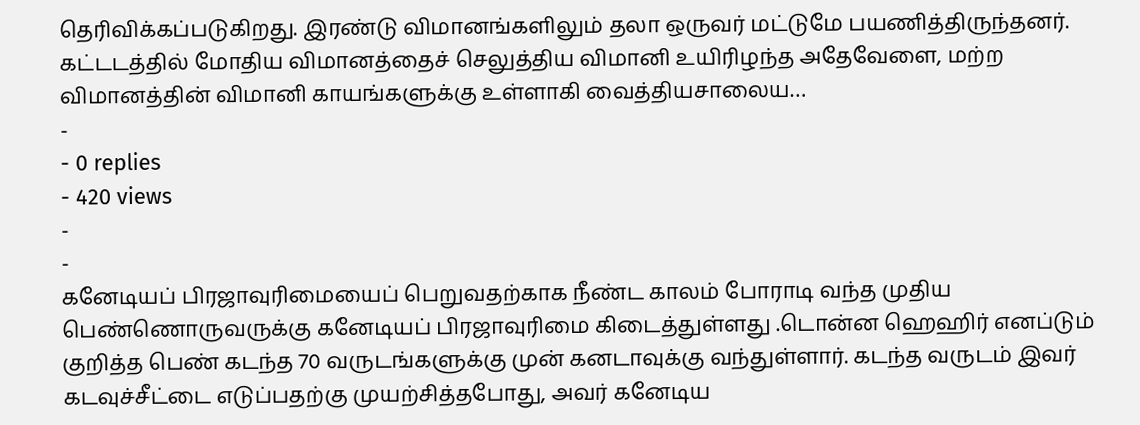தெரிவிக்கப்படுகிறது. இரண்டு விமானங்களிலும் தலா ஒருவர் மட்டுமே பயணித்திருந்தனர். கட்டடத்தில் மோதிய விமானத்தைச் செலுத்திய விமானி உயிரிழந்த அதேவேளை, மற்ற விமானத்தின் விமானி காயங்களுக்கு உள்ளாகி வைத்தியசாலைய…
-
- 0 replies
- 420 views
-
-
கனேடியப் பிரஜாவுரிமையைப் பெறுவதற்காக நீண்ட காலம் போராடி வந்த முதிய பெண்ணொருவருக்கு கனேடியப் பிரஜாவுரிமை கிடைத்துள்ளது .டொன்ன ஹெஹிர் எனப்டும் குறித்த பெண் கடந்த 70 வருடங்களுக்கு முன் கனடாவுக்கு வந்துள்ளார். கடந்த வருடம் இவர் கடவுச்சீட்டை எடுப்பதற்கு முயற்சித்தபோது, அவர் கனேடிய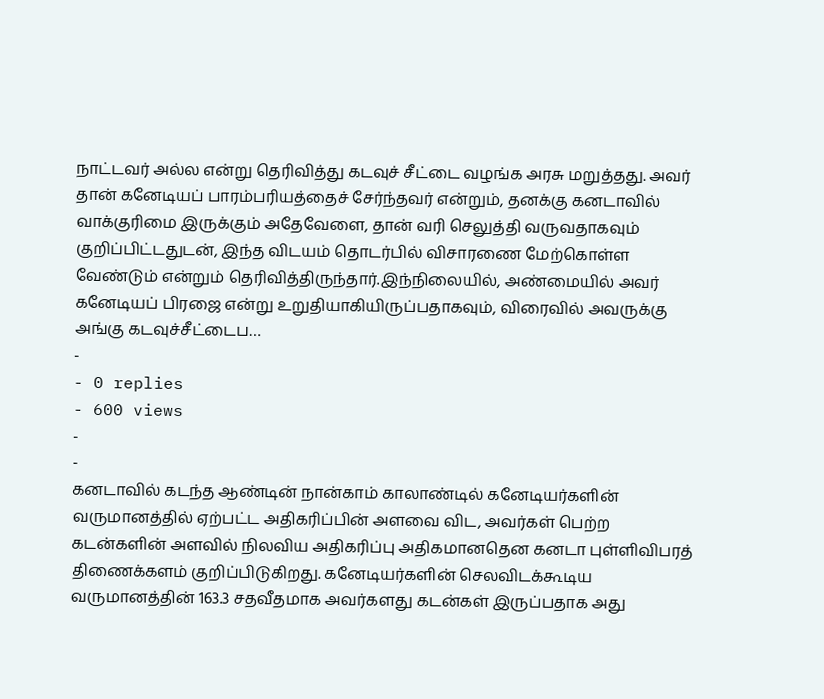நாட்டவர் அல்ல என்று தெரிவித்து கடவுச் சீட்டை வழங்க அரசு மறுத்தது. அவர் தான் கனேடியப் பாரம்பரியத்தைச் சேர்ந்தவர் என்றும், தனக்கு கனடாவில் வாக்குரிமை இருக்கும் அதேவேளை, தான் வரி செலுத்தி வருவதாகவும் குறிப்பிட்டதுடன், இந்த விடயம் தொடர்பில் விசாரணை மேற்கொள்ள வேண்டும் என்றும் தெரிவித்திருந்தார்.இந்நிலையில், அண்மையில் அவர் கனேடியப் பிரஜை என்று உறுதியாகியிருப்பதாகவும், விரைவில் அவருக்கு அங்கு கடவுச்சீட்டைப…
-
- 0 replies
- 600 views
-
-
கனடாவில் கடந்த ஆண்டின் நான்காம் காலாண்டில் கனேடியர்களின் வருமானத்தில் ஏற்பட்ட அதிகரிப்பின் அளவை விட, அவர்கள் பெற்ற கடன்களின் அளவில் நிலவிய அதிகரிப்பு அதிகமானதென கனடா புள்ளிவிபரத் திணைக்களம் குறிப்பிடுகிறது. கனேடியர்களின் செலவிடக்கூடிய வருமானத்தின் 163.3 சதவீதமாக அவர்களது கடன்கள் இருப்பதாக அது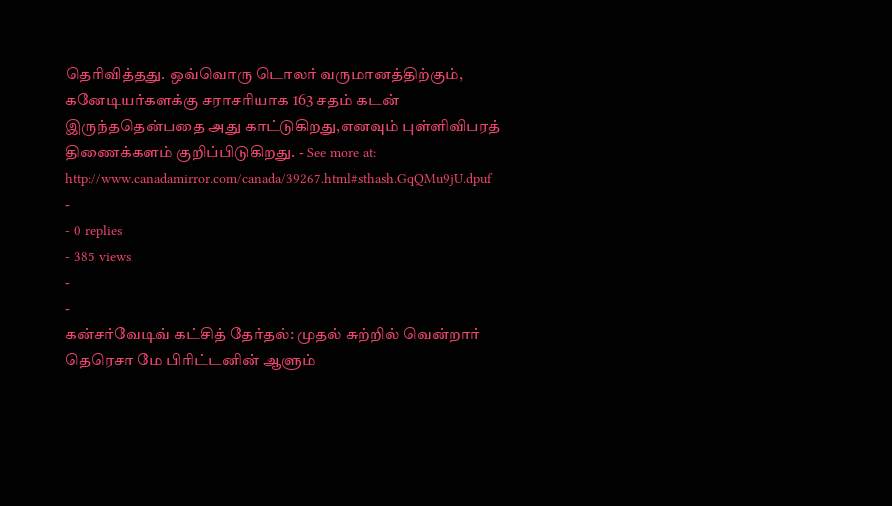தெரிவித்தது. ஒவ்வொரு டொலர் வருமானத்திற்கும், கனேடியர்களக்கு சராசரியாக 163 சதம் கடன் இருந்ததென்பதை அது காட்டுகிறது,எனவும் புள்ளிவிபரத் திணைக்களம் குறிப்பிடுகிறது. - See more at: http://www.canadamirror.com/canada/39267.html#sthash.GqQMu9jU.dpuf
-
- 0 replies
- 385 views
-
-
கன்சர்வேடிவ் கட்சித் தேர்தல்: முதல் சுற்றில் வென்றார் தெரெசா மே பிரிட்டனின் ஆளும்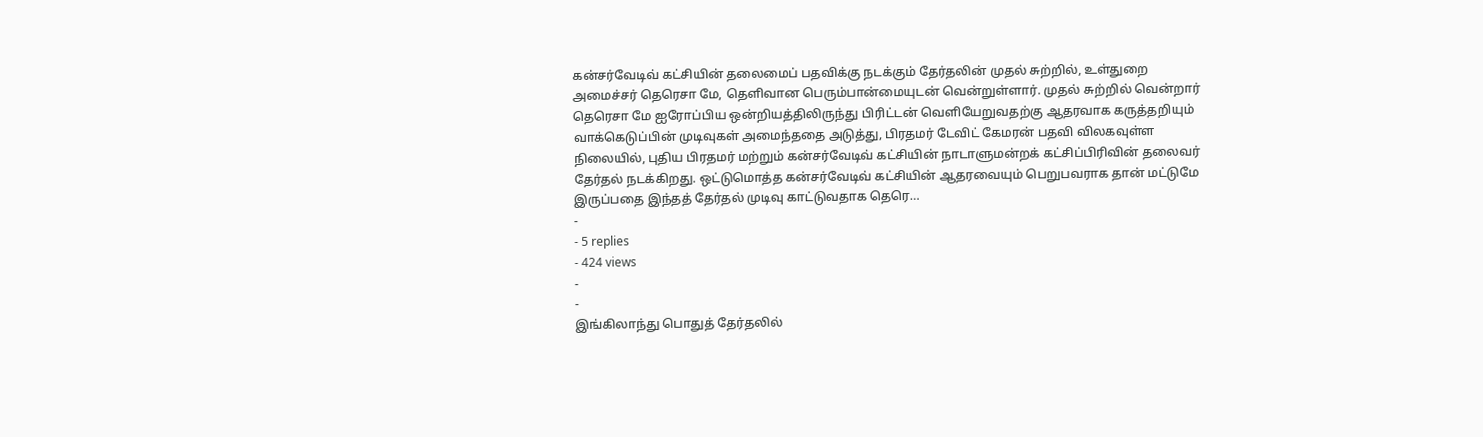கன்சர்வேடிவ் கட்சியின் தலைமைப் பதவிக்கு நடக்கும் தேர்தலின் முதல் சுற்றில், உள்துறை அமைச்சர் தெரெசா மே, தெளிவான பெரும்பான்மையுடன் வென்றுள்ளார். முதல் சுற்றில் வென்றார் தெரெசா மே ஐரோப்பிய ஒன்றியத்திலிருந்து பிரிட்டன் வெளியேறுவதற்கு ஆதரவாக கருத்தறியும் வாக்கெடுப்பின் முடிவுகள் அமைந்ததை அடுத்து, பிரதமர் டேவிட் கேமரன் பதவி விலகவுள்ள நிலையில், புதிய பிரதமர் மற்றும் கன்சர்வேடிவ் கட்சியின் நாடாளுமன்றக் கட்சிப்பிரிவின் தலைவர் தேர்தல் நடக்கிறது. ஒட்டுமொத்த கன்சர்வேடிவ் கட்சியின் ஆதரவையும் பெறுபவராக தான் மட்டுமே இருப்பதை இந்தத் தேர்தல் முடிவு காட்டுவதாக தெரெ…
-
- 5 replies
- 424 views
-
-
இங்கிலாந்து பொதுத் தேர்தலில்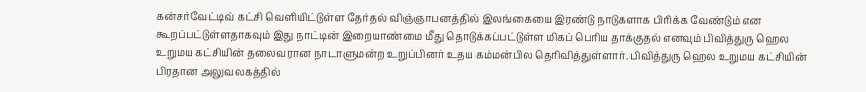கன்சர்வேட்டிவ் கட்சி வெளியிட்டுள்ள தேர்தல் விஞ்ஞாபனத்தில் இலங்கையை இரண்டு நாடுகளாக பிரிக்க வேண்டும் என கூறப்பட்டுள்ளதாகவும் இது நாட்டின் இறையாண்மை மீது தொடுக்கப்பட்டுள்ள மிகப் பெரிய தாக்குதல் எனவும் பிவித்துரு ஹெல உறுமய கட்சியின் தலைவரான நாடாளுமன்ற உறுப்பினர் உதய கம்மன்பில தெரிவித்துள்ளார். பிவித்துரு ஹெல உறுமய கட்சியின் பிரதான அலுவலகத்தில்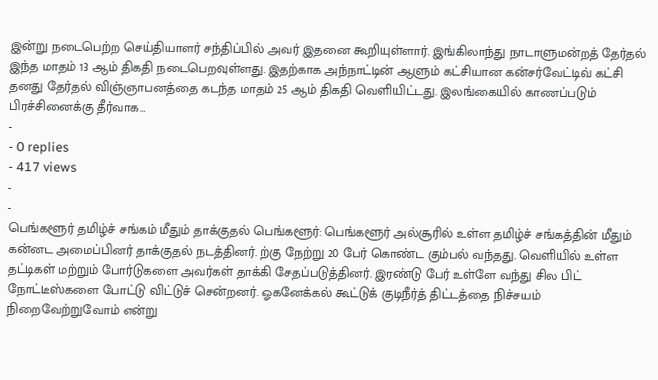இன்று நடைபெற்ற செய்தியாளர் சந்திப்பில் அவர் இதனை கூறியுள்ளார். இங்கிலாந்து நாடாளுமன்றத் தேர்தல் இந்த மாதம் 13 ஆம் திகதி நடைபெறவுள்ளது. இதற்காக அந்நாட்டின் ஆளும் கட்சியான கன்சர்வேட்டிவ் கட்சி தனது தேர்தல் விஞ்ஞாபனத்தை கடந்த மாதம் 25 ஆம் திகதி வெளியிட்டது. இலங்கையில் காணப்படும் பிரச்சினைக்கு தீர்வாக…
-
- 0 replies
- 417 views
-
-
பெங்களூர் தமிழ்ச் சங்கம் மீதும் தாக்குதல் பெங்களூர்: பெங்களூர் அல்சூரில் உள்ள தமிழ்ச் சங்கத்தின் மீதும் கன்னட அமைப்பினர் தாக்குதல் நடத்தினர். ற்கு நேற்று 20 பேர் கொண்ட கும்பல் வந்தது. வெளியில் உள்ள தட்டிகள் மற்றும் போர்டுகளை அவர்கள் தாக்கி சேதப்படுத்தினர். இரண்டு பேர் உள்ளே வந்து சில பிட் நோட்டீஸ்களை போட்டு விட்டுச் சென்றனர். ஓகனேக்கல் கூட்டுக் குடிநீர்த் திட்டத்தை நிச்சயம் நிறைவேற்றுவோம் என்று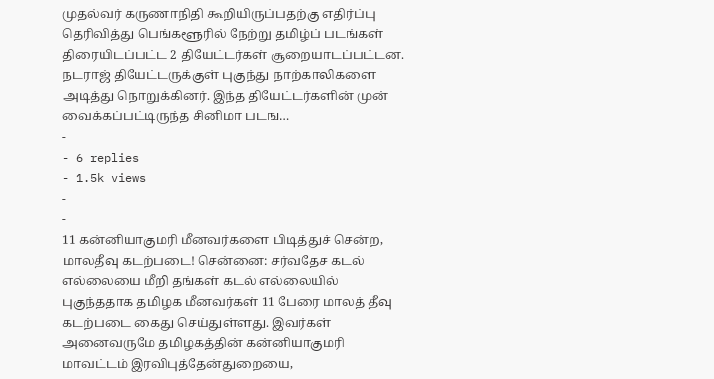முதல்வர் கருணாநிதி கூறியிருப்பதற்கு எதிர்ப்பு தெரிவித்து பெங்களூரில் நேற்று தமிழ்ப் படங்கள் திரையிடப்பட்ட 2 தியேட்டர்கள் சூறையாடப்பட்டன. நடராஜ் தியேட்டருக்குள் புகுந்து நாற்காலிகளை அடித்து நொறுக்கினர். இந்த தியேட்டர்களின் முன் வைக்கப்பட்டிருந்த சினிமா படங…
-
- 6 replies
- 1.5k views
-
-
11 கன்னியாகுமரி மீனவர்களை பிடித்துச் சென்ற, மாலதீவு கடற்படை! சென்னை: சர்வதேச கடல் எல்லையை மீறி தங்கள் கடல் எல்லையில் புகுந்ததாக தமிழக மீனவர்கள் 11 பேரை மாலத் தீவு கடற்படை கைது செய்துள்ளது. இவர்கள் அனைவருமே தமிழகத்தின் கன்னியாகுமரி மாவட்டம் இரவிபுத்தேன்துறையை,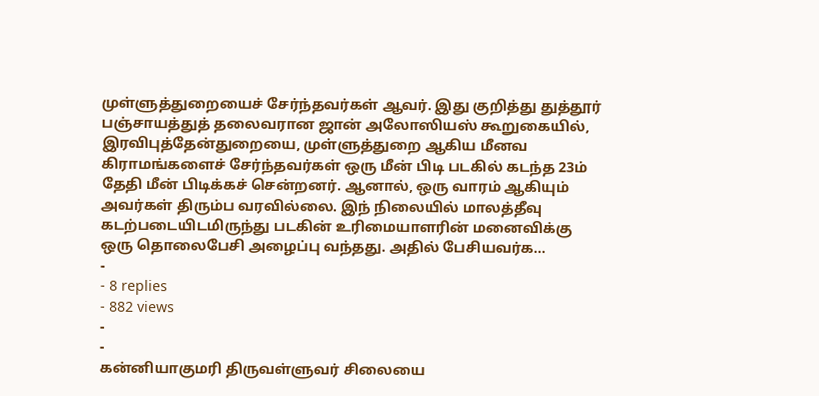முள்ளுத்துறையைச் சேர்ந்தவர்கள் ஆவர். இது குறித்து துத்தூர் பஞ்சாயத்துத் தலைவரான ஜான் அலோஸியஸ் கூறுகையில், இரவிபுத்தேன்துறையை, முள்ளுத்துறை ஆகிய மீனவ கிராமங்களைச் சேர்ந்தவர்கள் ஒரு மீன் பிடி படகில் கடந்த 23ம் தேதி மீன் பிடிக்கச் சென்றனர். ஆனால், ஒரு வாரம் ஆகியும் அவர்கள் திரும்ப வரவில்லை. இந் நிலையில் மாலத்தீவு கடற்படையிடமிருந்து படகின் உரிமையாளரின் மனைவிக்கு ஒரு தொலைபேசி அழைப்பு வந்தது. அதில் பேசியவர்க…
-
- 8 replies
- 882 views
-
-
கன்னியாகுமரி திருவள்ளுவர் சிலையை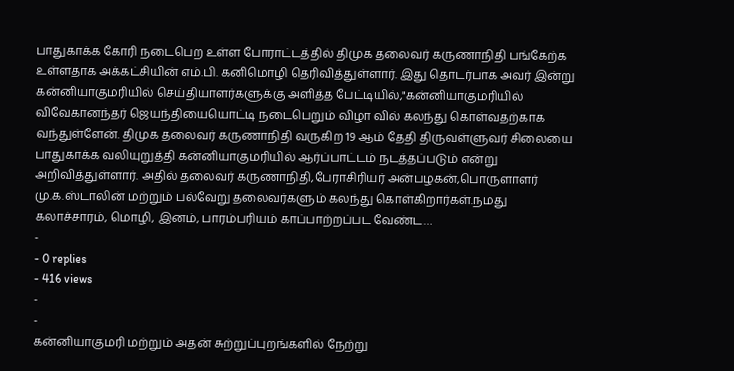பாதுகாக்க கோரி நடைபெற உள்ள போராட்டத்தில் திமுக தலைவர் கருணாநிதி பங்கேற்க உள்ளதாக அக்கட்சியின் எம்.பி. கனிமொழி தெரிவித்துள்ளார். இது தொடர்பாக அவர் இன்று கன்னியாகுமரியில் செய்தியாளர்களுக்கு அளித்த பேட்டியில்,"கன்னியாகுமரியில் விவேகானந்தர் ஜெயந்தியையொட்டி நடைபெறும் விழா வில் கலந்து கொள்வதற்காக வந்துள்ளேன். திமுக தலைவர் கருணாநிதி வருகிற 19 ஆம் தேதி திருவள்ளுவர் சிலையை பாதுகாக்க வலியுறுத்தி கன்னியாகுமரியில் ஆர்ப்பாட்டம் நடத்தப்படும் என்று அறிவித்துள்ளார். அதில் தலைவர் கருணாநிதி,பேராசிரியர் அன்பழகன்,பொருளாளர் மு.க.ஸ்டாலின் மற்றும் பல்வேறு தலைவர்களும் கலந்து கொள்கிறார்கள்.நமது கலாச்சாரம், மொழி, இனம், பாரம்பரியம் காப்பாற்றப்பட வேண்ட…
-
- 0 replies
- 416 views
-
-
கன்னியாகுமரி மற்றும் அதன் சுற்றுப்புறங்களில் நேற்று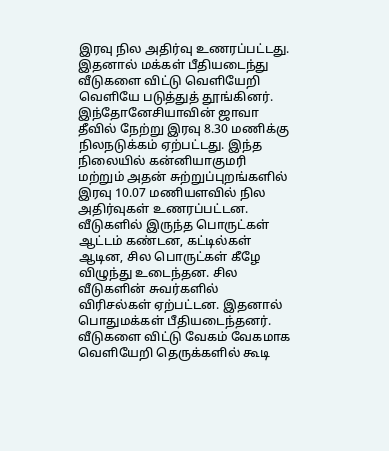இரவு நில அதிர்வு உணரப்பட்டது. இதனால் மக்கள் பீதியடைந்து வீடுகளை விட்டு வெளியேறி வெளியே படுத்துத் தூங்கினர். இந்தோனேசியாவின் ஜாவா தீவில் நேற்று இரவு 8.30 மணிக்கு நிலநடுக்கம் ஏற்பட்டது. இந்த நிலையில் கன்னியாகுமரி மற்றும் அதன் சுற்றுப்புறங்களில் இரவு 10.07 மணியளவில் நில அதிர்வுகள் உணரப்பட்டன. வீடுகளில் இருந்த பொருட்கள் ஆட்டம் கண்டன, கட்டில்கள் ஆடின, சில பொருட்கள் கீழே விழுந்து உடைந்தன. சில வீடுகளின் சுவர்களில் விரிசல்கள் ஏற்பட்டன. இதனால் பொதுமக்கள் பீதியடைந்தனர். வீடுகளை விட்டு வேகம் வேகமாக வெளியேறி தெருக்களில் கூடி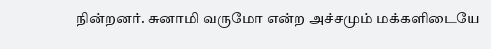நின்றனர். சுனாமி வருமோ என்ற அச்சமும் மக்களிடையே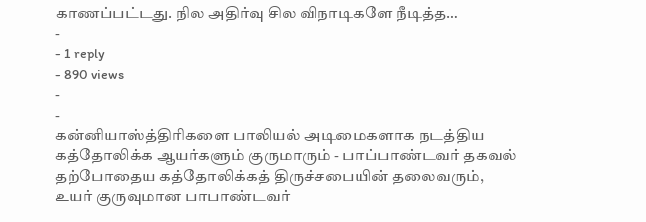காணப்பட்டது. நில அதிர்வு சில விநாடிகளே நீடித்த…
-
- 1 reply
- 890 views
-
-
கன்னியாஸ்த்திரிகளை பாலியல் அடிமைகளாக நடத்திய கத்தோலிக்க ஆயர்களும் குருமாரும் - பாப்பாண்டவர் தகவல் தற்போதைய கத்தோலிக்கத் திருச்சபையின் தலைவரும், உயர் குருவுமான பாபாண்டவர்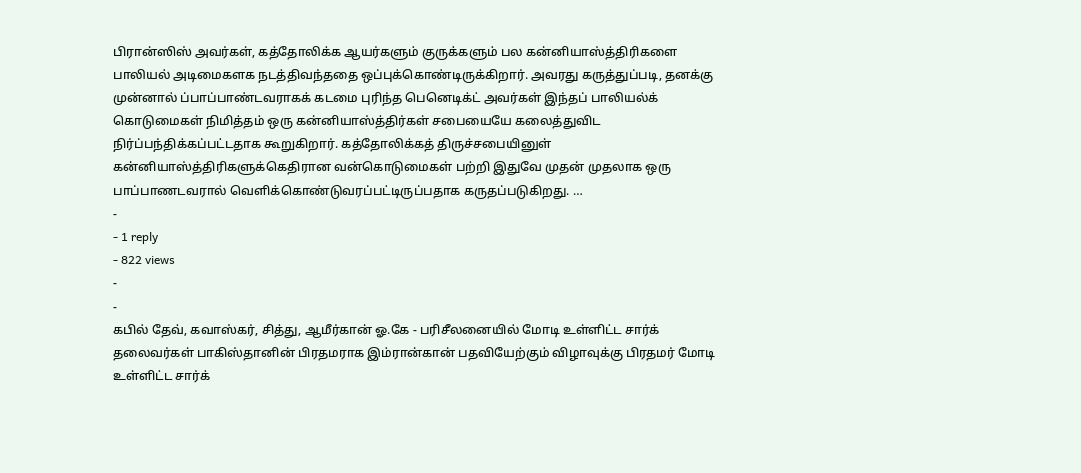பிரான்ஸிஸ் அவர்கள், கத்தோலிக்க ஆயர்களும் குருக்களும் பல கன்னியாஸ்த்திரிகளை பாலியல் அடிமைகளக நடத்திவந்ததை ஒப்புக்கொண்டிருக்கிறார். அவரது கருத்துப்படி, தனக்கு முன்னால் ப்பாப்பாண்டவராகக் கடமை புரிந்த பெனெடிக்ட் அவர்கள் இந்தப் பாலியல்க் கொடுமைகள் நிமித்தம் ஒரு கன்னியாஸ்த்திர்கள் சபையையே கலைத்துவிட நிர்ப்பந்திக்கப்பட்டதாக கூறுகிறார். கத்தோலிக்கத் திருச்சபையினுள் கன்னியாஸ்த்திரிகளுக்கெதிரான வன்கொடுமைகள் பற்றி இதுவே முதன் முதலாக ஒரு பாப்பாணடவரால் வெளிக்கொண்டுவரப்பட்டிருப்பதாக கருதப்படுகிறது. …
-
- 1 reply
- 822 views
-
-
கபில் தேவ், கவாஸ்கர், சித்து, ஆமீர்கான் ஓ.கே - பரிசீலனையில் மோடி உள்ளிட்ட சார்க் தலைவர்கள் பாகிஸ்தானின் பிரதமராக இம்ரான்கான் பதவியேற்கும் விழாவுக்கு பிரதமர் மோடி உள்ளிட்ட சார்க்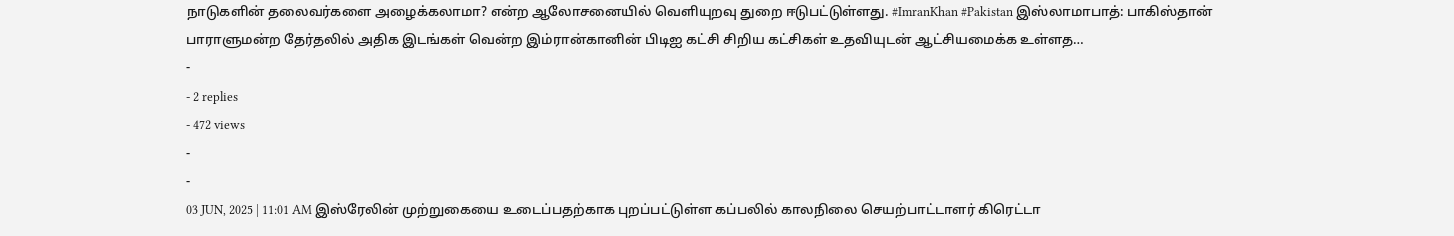நாடுகளின் தலைவர்களை அழைக்கலாமா? என்ற ஆலோசனையில் வெளியுறவு துறை ஈடுபட்டுள்ளது. #ImranKhan #Pakistan இஸ்லாமாபாத்: பாகிஸ்தான் பாராளுமன்ற தேர்தலில் அதிக இடங்கள் வென்ற இம்ரான்கானின் பிடிஐ கட்சி சிறிய கட்சிகள் உதவியுடன் ஆட்சியமைக்க உள்ளத…
-
- 2 replies
- 472 views
-
-
03 JUN, 2025 | 11:01 AM இஸ்ரேலின் முற்றுகையை உடைப்பதற்காக புறப்பட்டுள்ள கப்பலில் காலநிலை செயற்பாட்டாளர் கிரெட்டா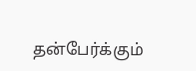தன்பேர்க்கும்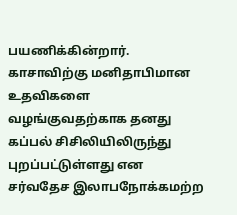பயணிக்கின்றார். காசாவிற்கு மனிதாபிமான உதவிகளை வழங்குவதற்காக தனது கப்பல் சிசிலியிலிருந்து புறப்பட்டுள்ளது என சர்வதேச இலாபநோக்கமற்ற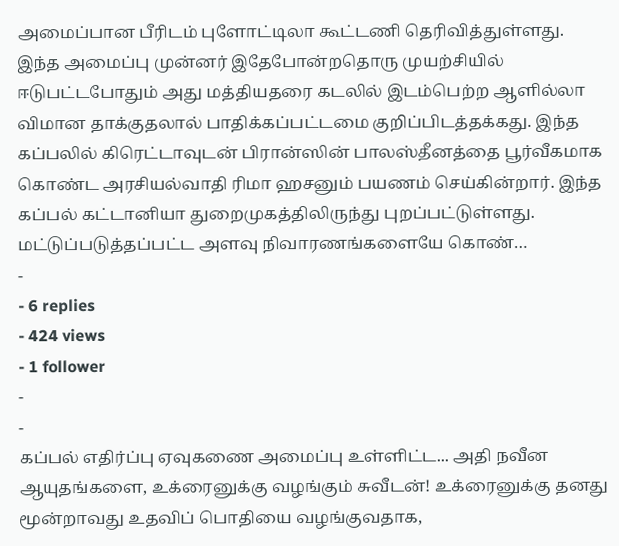அமைப்பான பீரிடம் புளோட்டிலா கூட்டணி தெரிவித்துள்ளது. இந்த அமைப்பு முன்னர் இதேபோன்றதொரு முயற்சியில் ஈடுபட்டபோதும் அது மத்தியதரை கடலில் இடம்பெற்ற ஆளில்லா விமான தாக்குதலால் பாதிக்கப்பட்டமை குறிப்பிடத்தக்கது. இந்த கப்பலில் கிரெட்டாவுடன் பிரான்ஸின் பாலஸ்தீனத்தை பூர்வீகமாக கொண்ட அரசியல்வாதி ரிமா ஹசனும் பயணம் செய்கின்றார். இந்த கப்பல் கட்டானியா துறைமுகத்திலிருந்து புறப்பட்டுள்ளது. மட்டுப்படுத்தப்பட்ட அளவு நிவாரணங்களையே கொண்…
-
- 6 replies
- 424 views
- 1 follower
-
-
கப்பல் எதிர்ப்பு ஏவுகணை அமைப்பு உள்ளிட்ட... அதி நவீன ஆயுதங்களை, உக்ரைனுக்கு வழங்கும் சுவீடன்! உக்ரைனுக்கு தனது மூன்றாவது உதவிப் பொதியை வழங்குவதாக,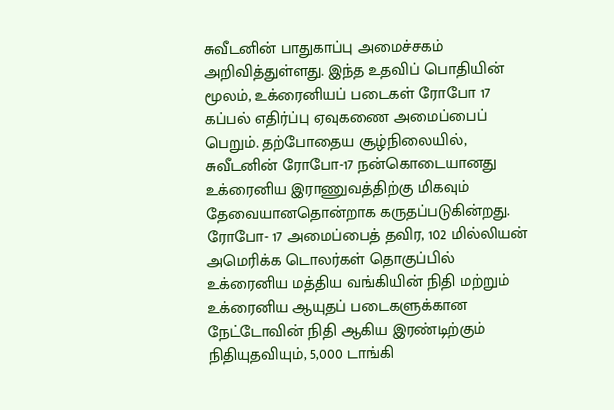சுவீடனின் பாதுகாப்பு அமைச்சகம் அறிவித்துள்ளது. இந்த உதவிப் பொதியின் மூலம், உக்ரைனியப் படைகள் ரோபோ 17 கப்பல் எதிர்ப்பு ஏவுகணை அமைப்பைப் பெறும். தற்போதைய சூழ்நிலையில், சுவீடனின் ரோபோ-17 நன்கொடையானது உக்ரைனிய இராணுவத்திற்கு மிகவும் தேவையானதொன்றாக கருதப்படுகின்றது. ரோபோ- 17 அமைப்பைத் தவிர, 102 மில்லியன் அமெரிக்க டொலர்கள் தொகுப்பில் உக்ரைனிய மத்திய வங்கியின் நிதி மற்றும் உக்ரைனிய ஆயுதப் படைகளுக்கான நேட்டோவின் நிதி ஆகிய இரண்டிற்கும் நிதியுதவியும், 5,000 டாங்கி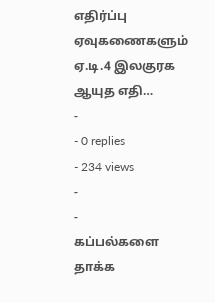எதிர்ப்பு ஏவுகணைகளும் ஏ.டி.4 இலகுரக ஆயுத எதி…
-
- 0 replies
- 234 views
-
-
கப்பல்களை தாக்க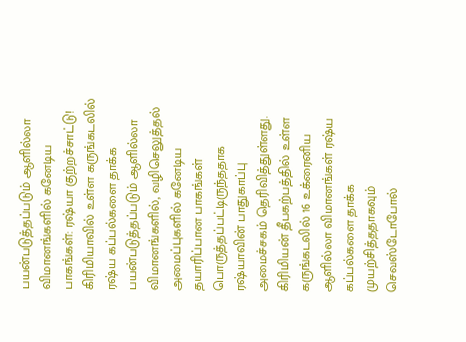பயன்படுத்தப்படும் ஆளில்லா விமானங்களில் கனேடிய பாகங்கள்: ரஷ்யா குற்றச்சாட்டு! கிரிமியாவில் உள்ள கருங்கடலில் ரஷ்ய கப்பல்களை தாக்க பயன்படுத்தப்படும் ஆளில்லா விமானங்களில், வழிசெலுத்தல் அமைப்புகளில் கனேடிய தயாரிப்பான பாகங்கள் பொருத்தப்பட்டிருந்ததாக ரஷ்யாவின் பாதுகாப்பு அமைச்சகம் தெரிவித்துள்ளது. கிரிமியன் தீபகற்பத்தில் உள்ள கருங்கடலில் 16 உக்ரைனிய ஆளில்லா விமானங்கள் ரஷ்ய கப்பல்களை தாக்க முயற்சித்ததாகவும் செவஸ்டோபோல்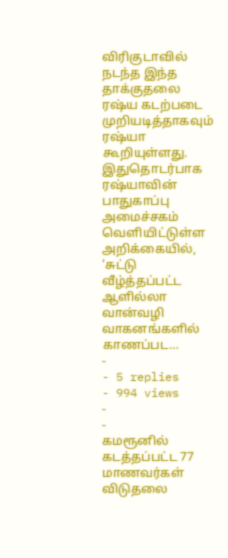விரிகுடாவில் நடந்த இந்த தாக்குதலை ரஷ்ய கடற்படை முறியடித்தாகவும் ரஷ்யா கூறியுள்ளது. இதுதொடர்பாக ரஷ்யாவின் பாதுகாப்பு அமைச்சகம் வெளியிட்டுள்ள அறிக்கையில், ‘சுட்டு வீழ்த்தப்பட்ட ஆளில்லா வான்வழி வாகனங்களில் காணப்பட…
-
- 5 replies
- 994 views
-
-
கமரூனில் கடத்தப்பட்ட 77 மாணவர்கள் விடுதலை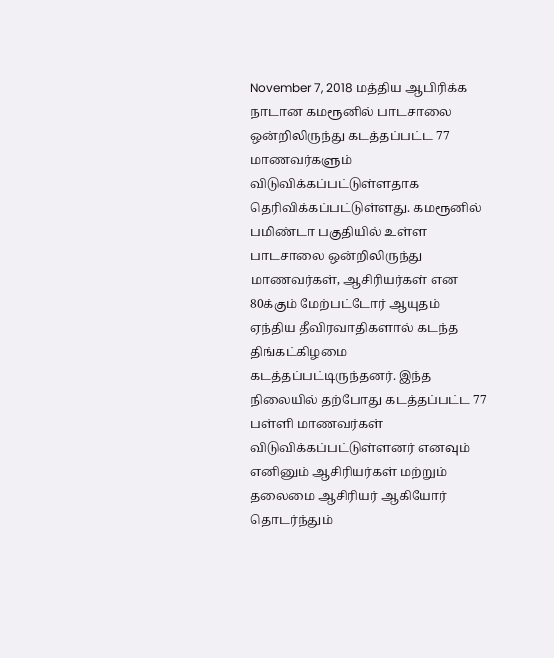November 7, 2018 மத்திய ஆபிரிக்க நாடான கமரூனில் பாடசாலை ஒன்றிலிருந்து கடத்தப்பட்ட 77 மாணவர்களும் விடுவிக்கப்பட்டுள்ளதாக தெரிவிக்கப்பட்டுள்ளது. கமரூனில் பமிண்டா பகுதியில் உள்ள பாடசாலை ஒன்றிலிருந்து மாணவர்கள், ஆசிரியர்கள் என 80க்கும் மேற்பட்டோர் ஆயுதம் ஏந்திய தீவிரவாதிகளால் கடந்த திங்கட்கிழமை கடத்தப்பட்டிருந்தனர். இந்த நிலையில் தற்போது கடத்தப்பட்ட 77 பள்ளி மாணவர்கள் விடுவிக்கப்பட்டுள்ளனர் எனவும் எனினும் ஆசிரியர்கள் மற்றும் தலைமை ஆசிரியர் ஆகியோர் தொடர்ந்தும்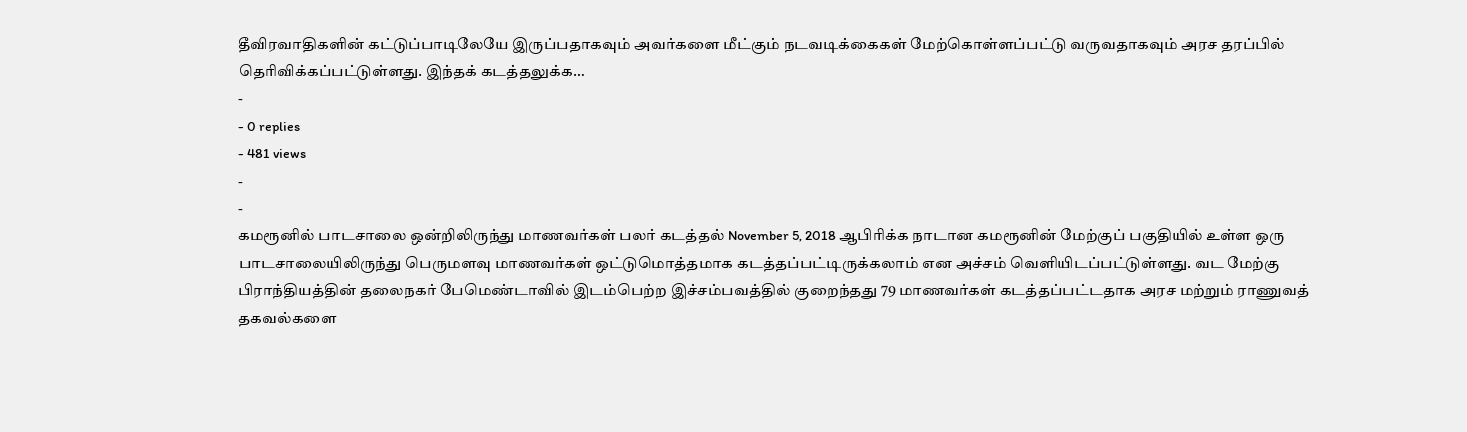தீவிரவாதிகளின் கட்டுப்பாடிலேயே இருப்பதாகவும் அவர்களை மீட்கும் நடவடிக்கைகள் மேற்கொள்ளப்பட்டு வருவதாகவும் அரச தரப்பில் தெரிவிக்கப்பட்டுள்ளது. இந்தக் கடத்தலுக்க…
-
- 0 replies
- 481 views
-
-
கமரூனில் பாடசாலை ஒன்றிலிருந்து மாணவர்கள் பலர் கடத்தல் November 5, 2018 ஆபிரிக்க நாடான கமரூனின் மேற்குப் பகுதியில் உள்ள ஒரு பாடசாலையிலிருந்து பெருமளவு மாணவர்கள் ஒட்டுமொத்தமாக கடத்தப்பட்டிருக்கலாம் என அச்சம் வெளியிடப்பட்டுள்ளது. வட மேற்கு பிராந்தியத்தின் தலைநகர் பேமெண்டாவில் இடம்பெற்ற இச்சம்பவத்தில் குறைந்தது 79 மாணவர்கள் கடத்தப்பட்டதாக அரச மற்றும் ராணுவத் தகவல்களை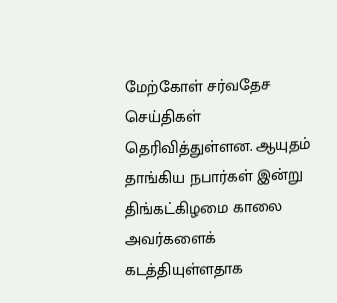மேற்கோள் சர்வதேச செய்திகள் தெரிவித்துள்ளன. ஆயுதம் தாங்கிய நபார்கள் இன்று திங்கட்கிழமை காலை அவர்களைக் கடத்தியுள்ளதாக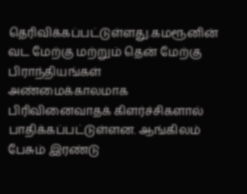தெரிவிக்கப்பட்டுள்ளது.கமரூனின் வட மேற்கு மற்றும் தென் மேற்கு பிராந்தியங்கள் அண்மைக்காலமாக பிரிவினைவாதக் கிளர்ச்சிகளால் பாதிக்கப்பட்டுள்ளன. ஆங்கிலம் பேசும் இரண்டு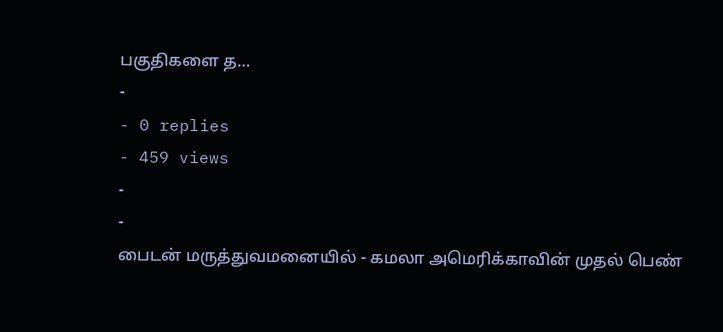பகுதிகளை த…
-
- 0 replies
- 459 views
-
-
பைடன் மருத்துவமனையில் - கமலா அமெரிக்காவின் முதல் பெண்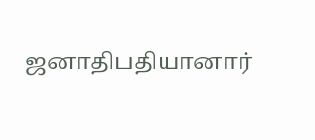ஜனாதிபதியானார்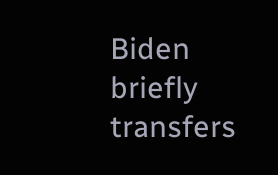Biden briefly transfers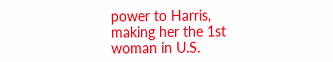power to Harris, making her the 1st woman in U.S.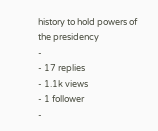history to hold powers of the presidency
-
- 17 replies
- 1.1k views
- 1 follower
-